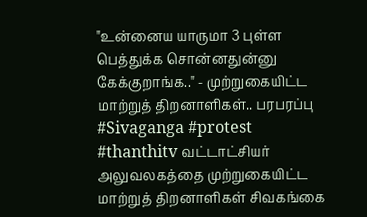"உன்னைய யாருமா 3 புள்ள பெத்துக்க சொன்னதுன்னு கேக்குறாங்க.." - முற்றுகையிட்ட மாற்றுத் திறனாளிகள்.. பரபரப்பு #Sivaganga #protest #thanthitv வட்டாட்சியர் அலுவலகத்தை முற்றுகையிட்ட மாற்றுத் திறனாளிகள் சிவகங்கை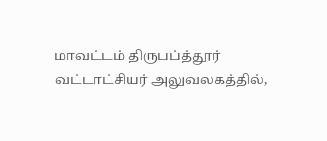மாவட்டம் திருபப்த்தூர் வட்டாட்சியர் அலுவலகத்தில்,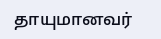தாயுமானவர்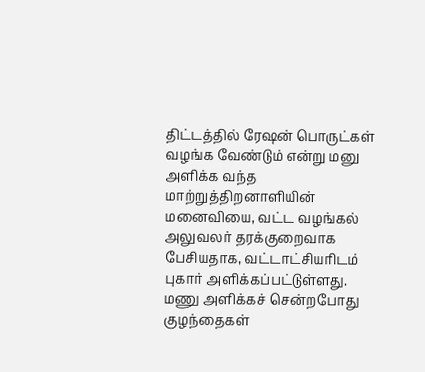திட்டத்தில் ரேஷன் பொருட்கள் வழங்க வேண்டும் என்று மனு அளிக்க வந்த மாற்றுத்திறனாளியின் மனைவியை, வட்ட வழங்கல் அலுவலர் தரக்குறைவாக பேசியதாக, வட்டாட்சியரிடம் புகார் அளிக்கப்பட்டுள்ளது. மணு அளிக்கச் சென்றபோது குழந்தைகள்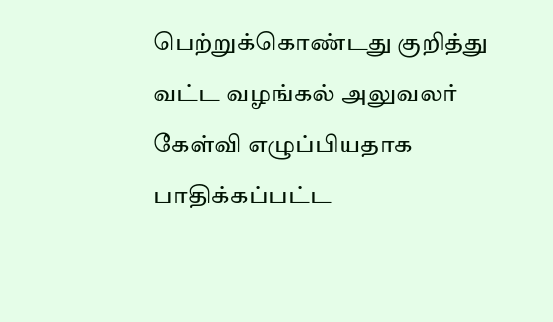பெற்றுக்கொண்டது குறித்து வட்ட வழங்கல் அலுவலர் கேள்வி எழுப்பியதாக பாதிக்கப்பட்ட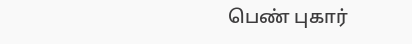பெண் புகார்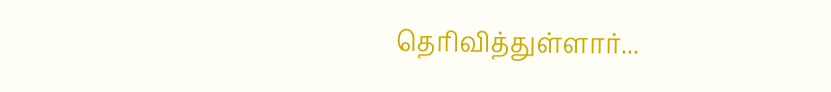தெரிவித்துள்ளார்...